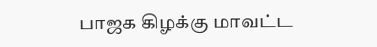பாஜக கிழக்கு மாவட்ட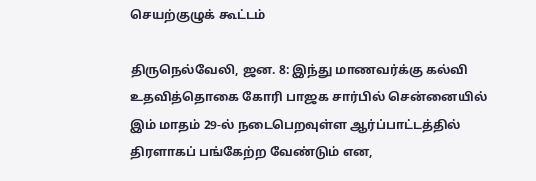செயற்குழுக் கூட்டம்

திருநெல்வேலி, ஜன. 8: இந்து மாணவர்க்கு கல்வி உதவித்தொகை கோரி பாஜக சார்பில் சென்னையில் இம் மாதம் 29-ல் நடைபெறவுள்ள ஆர்ப்பாட்டத்தில் திரளாகப் பங்கேற்ற வேண்டும் என,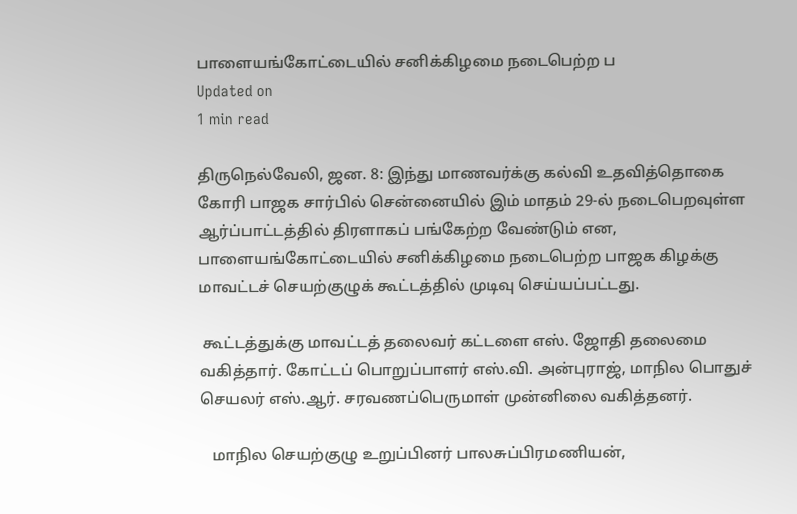பாளையங்கோட்டையில் சனிக்கிழமை நடைபெற்ற ப
Updated on
1 min read

திருநெல்வேலி, ஜன. 8: இந்து மாணவர்க்கு கல்வி உதவித்தொகை கோரி பாஜக சார்பில் சென்னையில் இம் மாதம் 29-ல் நடைபெறவுள்ள ஆர்ப்பாட்டத்தில் திரளாகப் பங்கேற்ற வேண்டும் என, பாளையங்கோட்டையில் சனிக்கிழமை நடைபெற்ற பாஜக கிழக்கு மாவட்டச் செயற்குழுக் கூட்டத்தில் முடிவு செய்யப்பட்டது.

 கூட்டத்துக்கு மாவட்டத் தலைவர் கட்டளை எஸ். ஜோதி தலைமை வகித்தார். கோட்டப் பொறுப்பாளர் எஸ்.வி. அன்புராஜ், மாநில பொதுச் செயலர் எஸ்.ஆர். சரவணப்பெருமாள் முன்னிலை வகித்தனர்.

   மாநில செயற்குழு உறுப்பினர் பாலசுப்பிரமணியன்,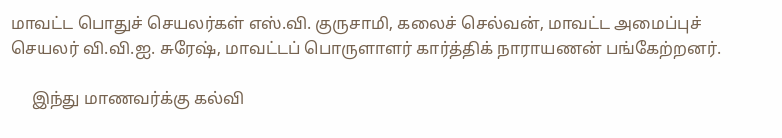மாவட்ட பொதுச் செயலர்கள் எஸ்.வி. குருசாமி, கலைச் செல்வன், மாவட்ட அமைப்புச் செயலர் வி.வி.ஐ. சுரேஷ், மாவட்டப் பொருளாளர் கார்த்திக் நாராயணன் பங்கேற்றனர்.

     இந்து மாணவர்க்கு கல்வி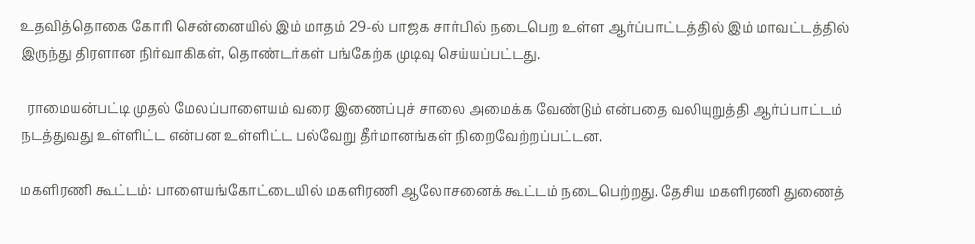உதவித்தொகை கோரி சென்னையில் இம் மாதம் 29-ல் பாஜக சார்பில் நடைபெற உள்ள ஆர்ப்பாட்டத்தில் இம் மாவட்டத்தில் இருந்து திரளான நிர்வாகிகள், தொண்டர்கள் பங்கேற்க முடிவு செய்யப்பட்டது.

  ராமையன்பட்டி முதல் மேலப்பாளையம் வரை இணைப்புச் சாலை அமைக்க வேண்டும் என்பதை வலியுறுத்தி ஆர்ப்பாட்டம் நடத்துவது உள்ளிட்ட என்பன உள்ளிட்ட பல்வேறு தீர்மானங்கள் நிறைவேற்றப்பட்டன.

மகளிரணி கூட்டம்: பாளையங்கோட்டையில் மகளிரணி ஆலோசனைக் கூட்டம் நடைபெற்றது. தேசிய மகளிரணி துணைத்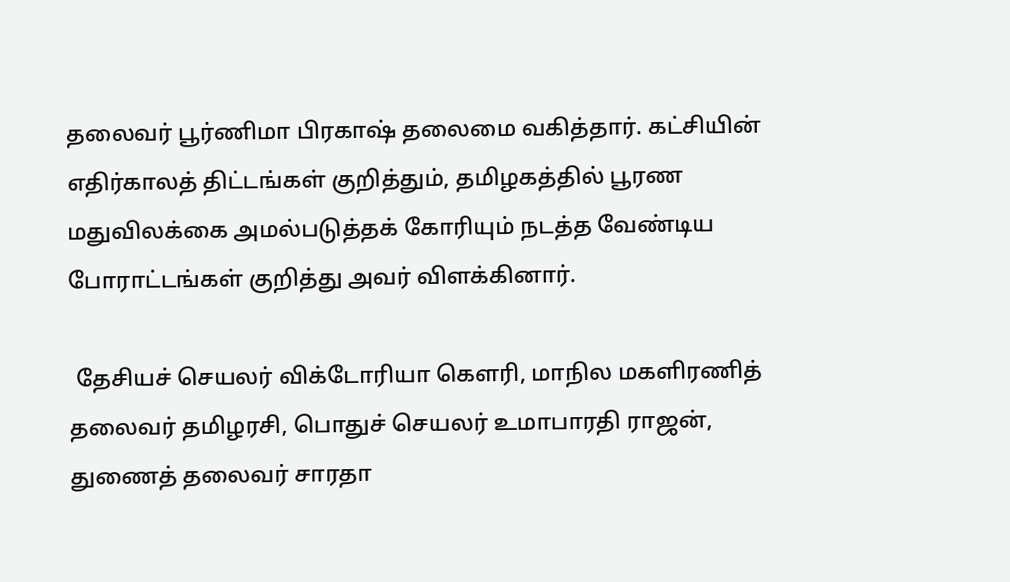தலைவர் பூர்ணிமா பிரகாஷ் தலைமை வகித்தார். கட்சியின் எதிர்காலத் திட்டங்கள் குறித்தும், தமிழகத்தில் பூரண மதுவிலக்கை அமல்படுத்தக் கோரியும் நடத்த வேண்டிய போராட்டங்கள் குறித்து அவர் விளக்கினார்.

 தேசியச் செயலர் விக்டோரியா கௌரி, மாநில மகளிரணித் தலைவர் தமிழரசி, பொதுச் செயலர் உமாபாரதி ராஜன், துணைத் தலைவர் சாரதா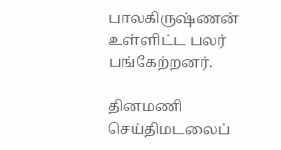பாலகிருஷ்ணன் உள்ளிட்ட பலர் பங்கேற்றனர்.

தினமணி செய்திமடலைப்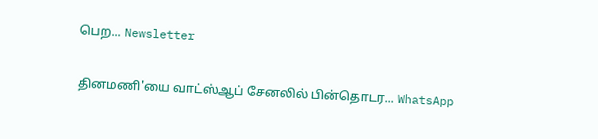பெற... Newsletter

தினமணி'யை வாட்ஸ்ஆப் சேனலில் பின்தொடர... WhatsApp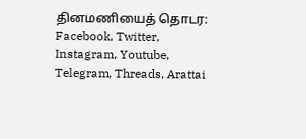தினமணியைத் தொடர: Facebook, Twitter, Instagram, Youtube, Telegram, Threads, Arattai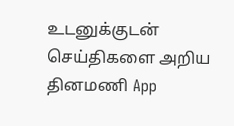உடனுக்குடன் செய்திகளை அறிய தினமணி App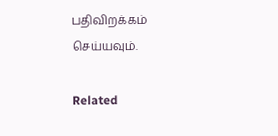பதிவிறக்கம் செய்யவும்.

Related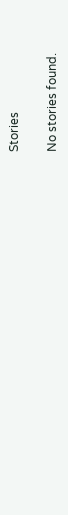Stories

No stories found.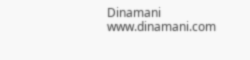Dinamani
www.dinamani.com